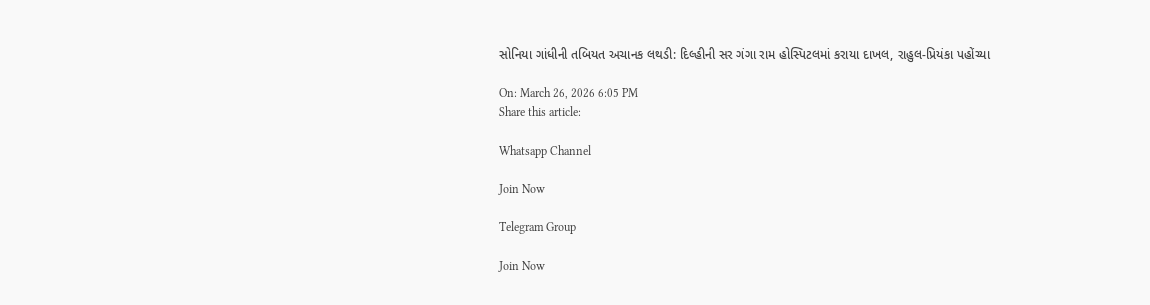સોનિયા ગાંધીની તબિયત અચાનક લથડી: દિલ્હીની સર ગંગા રામ હોસ્પિટલમાં કરાયા દાખલ, રાહુલ-પ્રિયંકા પહોંચ્યા

On: March 26, 2026 6:05 PM
Share this article:

Whatsapp Channel

Join Now

Telegram Group

Join Now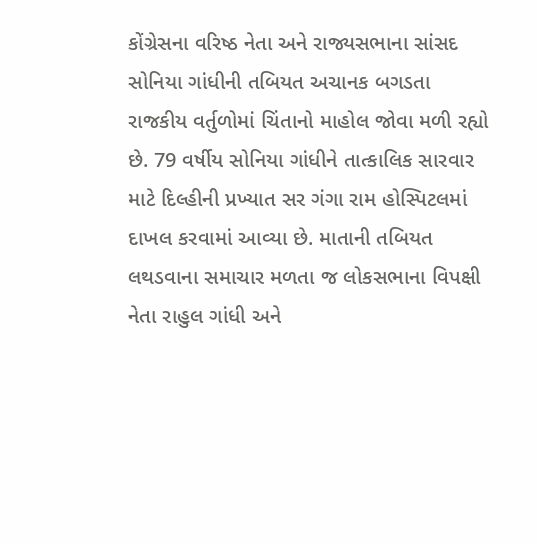કોંગ્રેસના વરિષ્ઠ નેતા અને રાજ્યસભાના સાંસદ સોનિયા ગાંધીની તબિયત અચાનક બગડતા રાજકીય વર્તુળોમાં ચિંતાનો માહોલ જોવા મળી રહ્યો છે. 79 વર્ષીય સોનિયા ગાંધીને તાત્કાલિક સારવાર માટે દિલ્હીની પ્રખ્યાત સર ગંગા રામ હોસ્પિટલમાં દાખલ કરવામાં આવ્યા છે. માતાની તબિયત લથડવાના સમાચાર મળતા જ લોકસભાના વિપક્ષી નેતા રાહુલ ગાંધી અને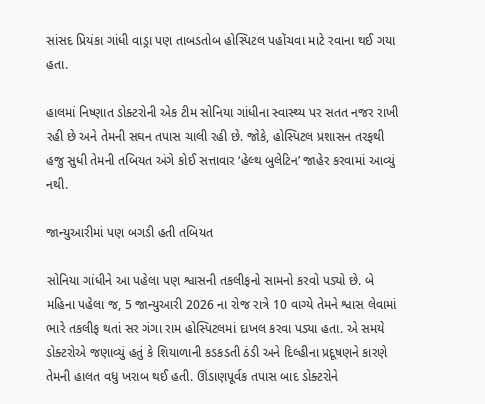સાંસદ પ્રિયંકા ગાંધી વાડ્રા પણ તાબડતોબ હોસ્પિટલ પહોંચવા માટે રવાના થઈ ગયા હતા.

હાલમાં નિષ્ણાત ડોક્ટરોની એક ટીમ સોનિયા ગાંધીના સ્વાસ્થ્ય પર સતત નજર રાખી રહી છે અને તેમની સઘન તપાસ ચાલી રહી છે. જોકે, હોસ્પિટલ પ્રશાસન તરફથી હજુ સુધી તેમની તબિયત અંગે કોઈ સત્તાવાર ‘હેલ્થ બુલેટિન’ જાહેર કરવામાં આવ્યું નથી.

જાન્યુઆરીમાં પણ બગડી હતી તબિયત

સોનિયા ગાંધીને આ પહેલા પણ શ્વાસની તકલીફનો સામનો કરવો પડ્યો છે. બે મહિના પહેલા જ, 5 જાન્યુઆરી 2026 ના રોજ રાત્રે 10 વાગ્યે તેમને શ્વાસ લેવામાં ભારે તકલીફ થતાં સર ગંગા રામ હોસ્પિટલમાં દાખલ કરવા પડ્યા હતા. એ સમયે ડોક્ટરોએ જણાવ્યું હતું કે શિયાળાની કડકડતી ઠંડી અને દિલ્હીના પ્રદૂષણને કારણે તેમની હાલત વધુ ખરાબ થઈ હતી. ઊંડાણપૂર્વક તપાસ બાદ ડોક્ટરોને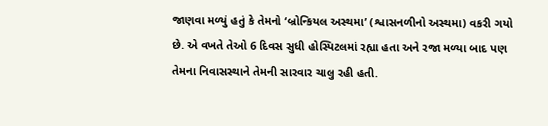જાણવા મળ્યું હતું કે તેમનો ‘બ્રોન્કિયલ અસ્થમા’ (શ્વાસનળીનો અસ્થમા) વકરી ગયો છે. એ વખતે તેઓ 6 દિવસ સુધી હોસ્પિટલમાં રહ્યા હતા અને રજા મળ્યા બાદ પણ તેમના નિવાસસ્થાને તેમની સારવાર ચાલુ રહી હતી.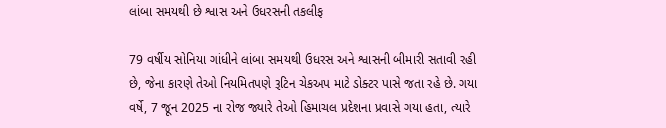લાંબા સમયથી છે શ્વાસ અને ઉધરસની તકલીફ

79 વર્ષીય સોનિયા ગાંધીને લાંબા સમયથી ઉધરસ અને શ્વાસની બીમારી સતાવી રહી છે, જેના કારણે તેઓ નિયમિતપણે રૂટિન ચેકઅપ માટે ડોક્ટર પાસે જતા રહે છે. ગયા વર્ષે, 7 જૂન 2025 ના રોજ જ્યારે તેઓ હિમાચલ પ્રદેશના પ્રવાસે ગયા હતા, ત્યારે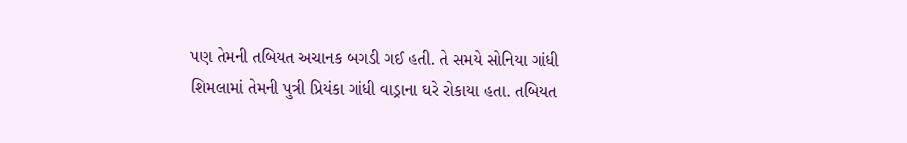પણ તેમની તબિયત અચાનક બગડી ગઈ હતી. તે સમયે સોનિયા ગાંધી શિમલામાં તેમની પુત્રી પ્રિયંકા ગાંધી વાડ્રાના ઘરે રોકાયા હતા. તબિયત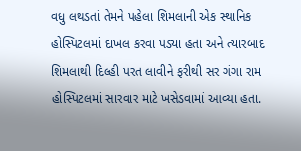વધુ લથડતાં તેમને પહેલા શિમલાની એક સ્થાનિક હોસ્પિટલમાં દાખલ કરવા પડ્યા હતા અને ત્યારબાદ શિમલાથી દિલ્હી પરત લાવીને ફરીથી સર ગંગા રામ હોસ્પિટલમાં સારવાર માટે ખસેડવામાં આવ્યા હતા.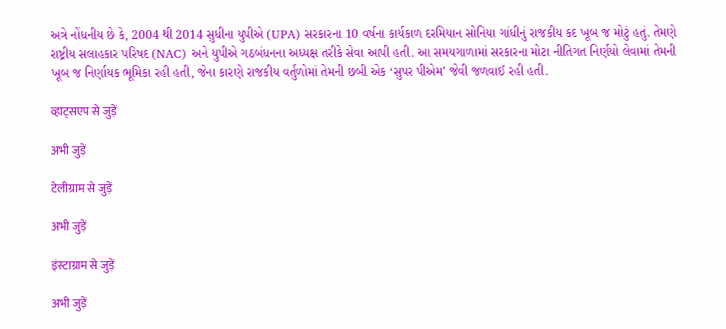અત્રે નોંધનીય છે કે, 2004 થી 2014 સુધીના યુપીએ (UPA) સરકારના 10 વર્ષના કાર્યકાળ દરમિયાન સોનિયા ગાંધીનું રાજકીય કદ ખૂબ જ મોટું હતું. તેમણે રાષ્ટ્રીય સલાહકાર પરિષદ (NAC) અને યુપીએ ગઠબંધનના અધ્યક્ષ તરીકે સેવા આપી હતી. આ સમયગાળામાં સરકારના મોટા નીતિગત નિર્ણયો લેવામાં તેમની ખૂબ જ નિર્ણાયક ભૂમિકા રહી હતી, જેના કારણે રાજકીય વર્તુળોમાં તેમની છબી એક ‘સુપર પીએમ’ જેવી જળવાઈ રહી હતી.

व्हाट्सएप से जुड़ें

अभी जुड़ें

टेलीग्राम से जुड़ें

अभी जुड़ें

इंस्टाग्राम से जुड़ें

अभी जुड़ें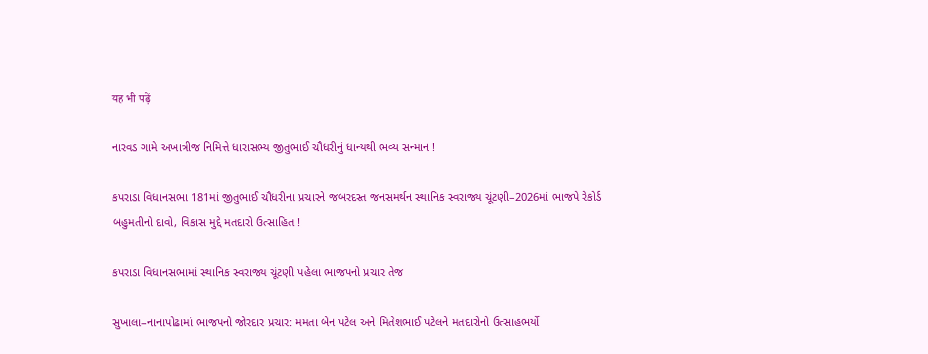यह भी पढ़ें

નારવડ ગામે અખાત્રીજ નિમિત્તે ધારાસભ્ય જીતુભાઈ ચૌધરીનું ધાન્યથી ભવ્ય સન્માન !

કપરાડા વિધાનસભા 181માં જીતુભાઈ ચૌધરીના પ્રચારને જબરદસ્ત જનસમર્થન સ્થાનિક સ્વરાજ્ય ચૂંટણી–2026માં ભાજપે રેકોર્ડ બહુમતીનો દાવો, વિકાસ મુદ્દે મતદારો ઉત્સાહિત !

કપરાડા વિધાનસભામાં સ્થાનિક સ્વરાજ્ય ચૂંટણી પહેલા ભાજપનો પ્રચાર તેજ

સુખાલા–નાનાપોઢામાં ભાજપનો જોરદાર પ્રચાર: મમતા બેન પટેલ અને મિતેશભાઈ પટેલને મતદારોનો ઉત્સાહભર્યો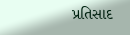પ્રતિસાદ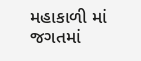મહાકાળી માં જગતમાં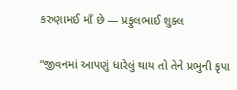કરુણામઈ માઁ છે — પ્રફુલભાઈ શુક્લ

“જીવનમાં આપણું ધારેલું થાય તો તેને પ્રભુની કૃપા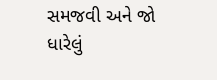સમજવી અને જો ધારેલું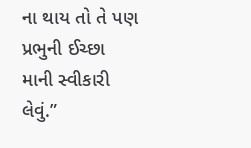ના થાય તો તે પણ પ્રભુની ઈચ્છા માની સ્વીકારી લેવું.”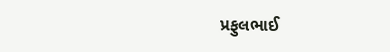પ્રફુલભાઈ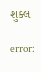શુક્લ

error: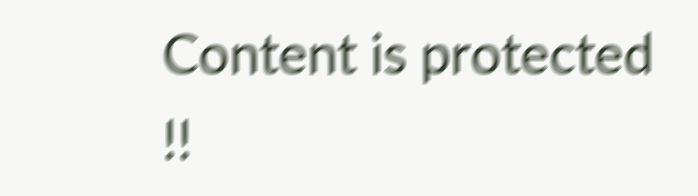Content is protected !!